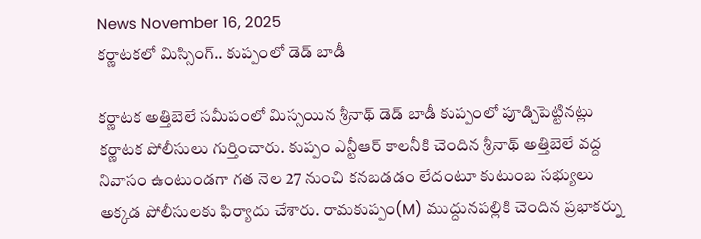News November 16, 2025
కర్ణాటకలో మిస్సింగ్.. కుప్పంలో డెడ్ బాడీ

కర్ణాటక అత్తిబెలే సమీపంలో మిస్సయిన శ్రీనాథ్ డెడ్ బాడీ కుప్పంలో పూడ్చిపెట్టినట్లు కర్ణాటక పోలీసులు గుర్తించారు. కుప్పం ఎన్టీఆర్ కాలనీకి చెందిన శ్రీనాథ్ అత్తిబెలే వద్ద నివాసం ఉంటుండగా గత నెల 27 నుంచి కనబడడం లేదంటూ కుటుంబ సభ్యులు అక్కడ పోలీసులకు ఫిర్యాదు చేశారు. రామకుప్పం(M) ముద్దునపల్లికి చెందిన ప్రభాకర్ను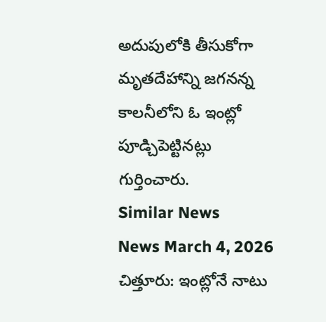అదుపులోకి తీసుకోగా మృతదేహాన్ని జగనన్న కాలనీలోని ఓ ఇంట్లో పూడ్చిపెట్టినట్లు గుర్తించారు.
Similar News
News March 4, 2026
చిత్తూరు: ఇంట్లోనే నాటు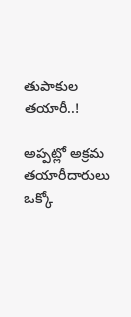తుపాకుల తయారీ..!

అప్పట్లో అక్రమ తయారీదారులు ఒక్కో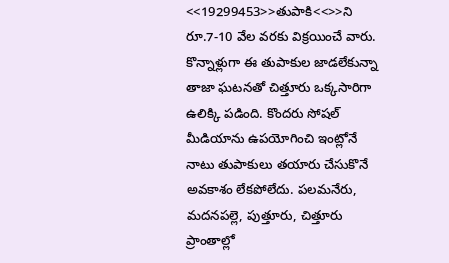<<19299453>>తుపాకి<<>>ని రూ.7-10 వేల వరకు విక్రయించే వారు. కొన్నాళ్లుగా ఈ తుపాకుల జాడలేకున్నా తాజా ఘటనతో చిత్తూరు ఒక్కసారిగా ఉలిక్కి పడింది. కొందరు సోషల్ మీడియాను ఉపయోగించి ఇంట్లోనే నాటు తుపాకులు తయారు చేసుకొనే అవకాశం లేకపోలేదు. పలమనేరు, మదనపల్లె, పుత్తూరు, చిత్తూరు ప్రాంతాల్లో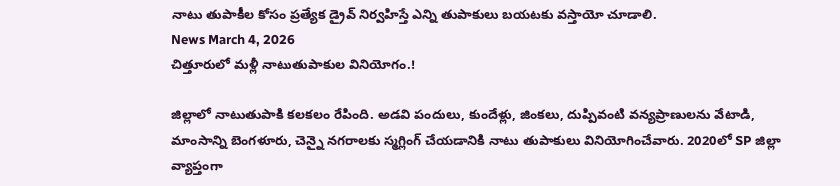నాటు తుపాకీల కోసం ప్రత్యేక డ్రైవ్ నిర్వహిస్తే ఎన్ని తుపాకులు బయటకు వస్తాయో చూడాలి.
News March 4, 2026
చిత్తూరులో మళ్లీ నాటుతుపాకుల వినియోగం.!

జిల్లాలో నాటుతుపాకి కలకలం రేపింది. అడవి పందులు, కుందేళ్లు, జింకలు, దుప్పివంటి వన్యప్రాణులను వేటాడి, మాంసాన్ని బెంగళూరు, చెన్నై నగరాలకు స్మగ్లింగ్ చేయడానికి నాటు తుపాకులు వినియోగించేవారు. 2020లో SP జిల్లా వ్యాప్తంగా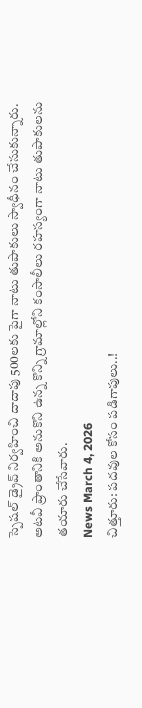స్పెషల్ డ్రైవ్ నిర్వహించి దాదాపు 500లకు పైగా నాటు తుపాకులు స్వాధీనం చేసుకున్నారు. అటవీ ప్రాంతానికి అనుకొని ఉన్న కొన్ని గ్రామాల్లోని కంసాలీలు రహస్యంగా నాటు తుపాకులను తయారు చేసేవారు.
News March 4, 2026
చిత్తూరు: పదవుల కోసం పడిగాపులు..!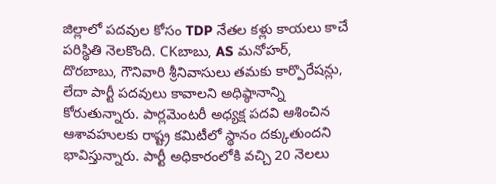జిల్లాలో పదవుల కోసం TDP నేతల కళ్లు కాయలు కాచే పరిస్థితి నెలకొంది. CKబాబు, AS మనోహర్, దొరబాబు, గౌనివారి శ్రీనివాసులు తమకు కార్పొరేషన్లు, లేదా పార్టీ పదవులు కావాలని అధిష్ఠానాన్ని కోరుతున్నారు. పార్లమెంటరీ అధ్యక్ష పదవి ఆశించిన ఆశావహులకు రాష్ట్ర కమిటీలో స్థానం దక్కుతుందని భావిస్తున్నారు. పార్టీ అధికారంలోకి వచ్చి 20 నెలలు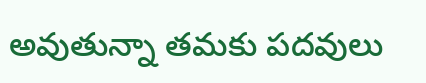అవుతున్నా తమకు పదవులు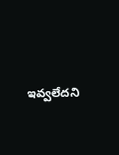ఇవ్వలేదని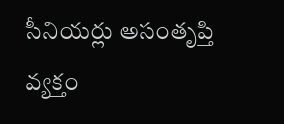సీనియర్లు అసంతృప్తి వ్యక్తం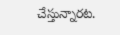చేస్తున్నారట.